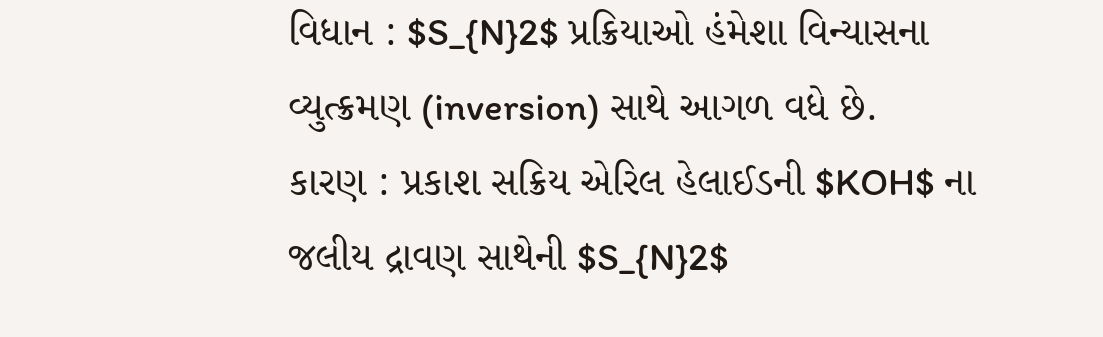વિધાન : $S_{N}2$ પ્રક્રિયાઓ હંમેશા વિન્યાસના વ્યુત્ક્રમણ (inversion) સાથે આગળ વધે છે.
કારણ : પ્રકાશ સક્રિય એરિલ હેલાઈડની $KOH$ ના જલીય દ્રાવણ સાથેની $S_{N}2$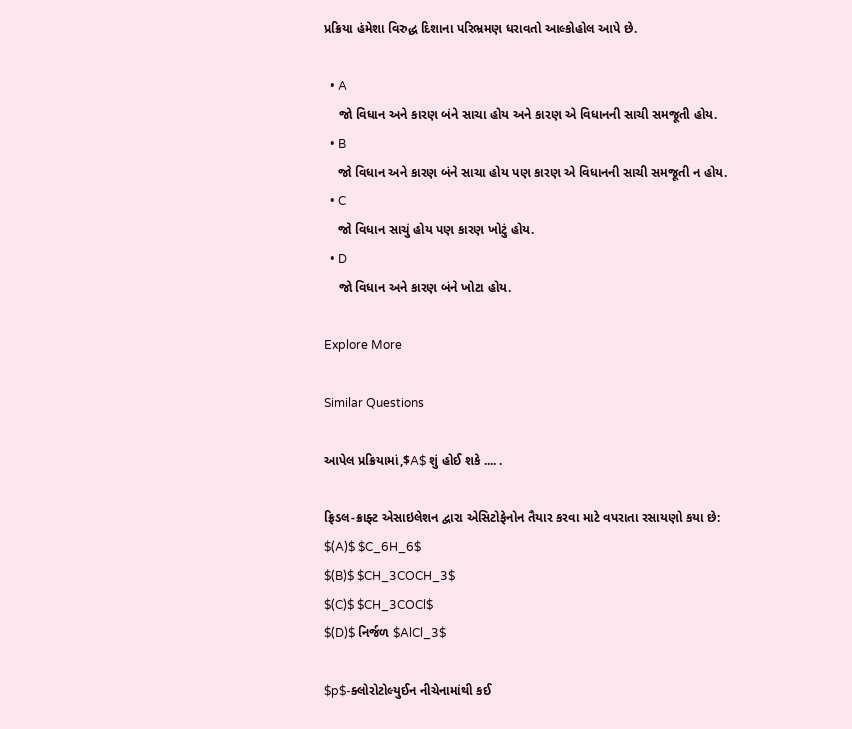પ્રક્રિયા હંમેશા વિરુદ્ધ દિશાના પરિભ્રમણ ધરાવતો આલ્કોહોલ આપે છે.

  • A
    જો વિધાન અને કારણ બંને સાચા હોય અને કારણ એ વિધાનની સાચી સમજૂતી હોય.
  • B
    જો વિધાન અને કારણ બંને સાચા હોય પણ કારણ એ વિધાનની સાચી સમજૂતી ન હોય.
  • C
    જો વિધાન સાચું હોય પણ કારણ ખોટું હોય.
  • D
    જો વિધાન અને કારણ બંને ખોટા હોય.

Explore More

Similar Questions

આપેલ પ્રક્રિયામાં,$A$ શું હોઈ શકે .... .

ફ્રિડલ-ક્રાફ્ટ એસાઇલેશન દ્વારા એસિટોફેનોન તૈયાર કરવા માટે વપરાતા રસાયણો કયા છે:
$(A)$ $C_6H_6$
$(B)$ $CH_3COCH_3$
$(C)$ $CH_3COCl$
$(D)$ નિર્જળ $AlCl_3$

$p$-ક્લોરોટોલ્યુઈન નીચેનામાંથી કઈ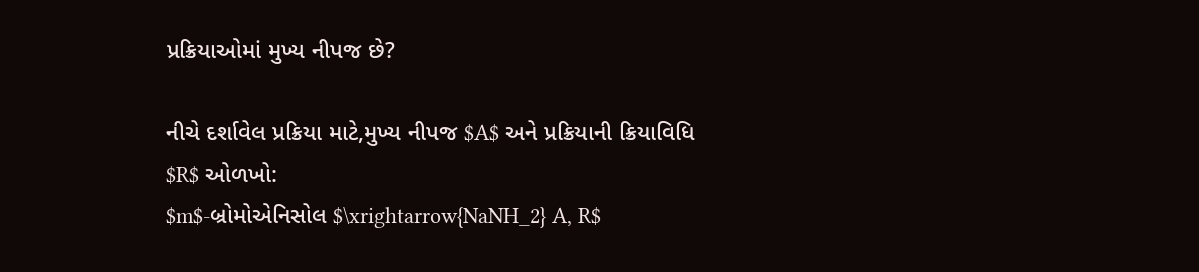પ્રક્રિયાઓમાં મુખ્ય નીપજ છે?

નીચે દર્શાવેલ પ્રક્રિયા માટે,મુખ્ય નીપજ $A$ અને પ્રક્રિયાની ક્રિયાવિધિ $R$ ઓળખો:
$m$-બ્રોમોએનિસોલ $\xrightarrow{NaNH_2} A, R$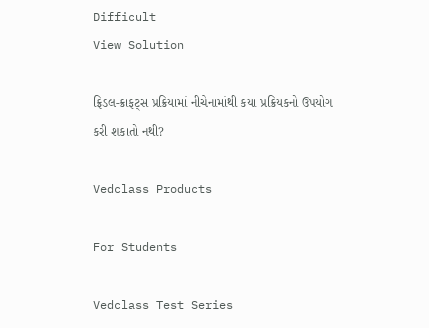Difficult
View Solution

ફ્રિડલ-ક્રાફટ્સ પ્રક્રિયામાં નીચેનામાંથી કયા પ્રક્રિયકનો ઉપયોગ કરી શકાતો નથી?

Vedclass Products

For Students

Vedclass Test Series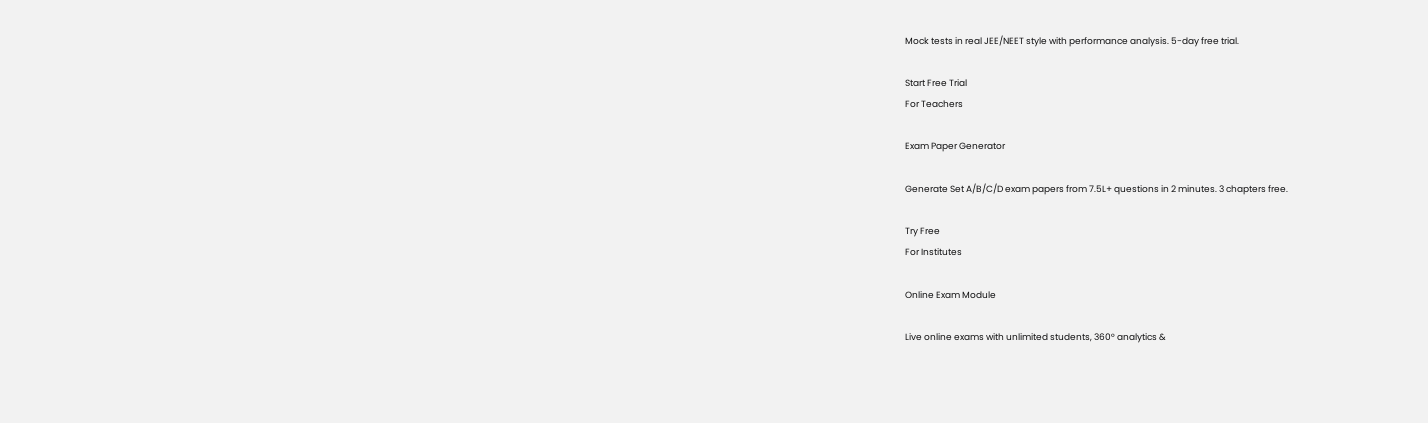Mock tests in real JEE/NEET style with performance analysis. 5-day free trial.

Start Free Trial
For Teachers

Exam Paper Generator

Generate Set A/B/C/D exam papers from 7.5L+ questions in 2 minutes. 3 chapters free.

Try Free
For Institutes

Online Exam Module

Live online exams with unlimited students, 360° analytics &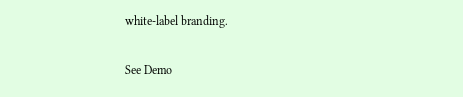white-label branding.

See Demo